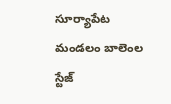సూర్యాపేట మండలం బాలెంల స్టేజ్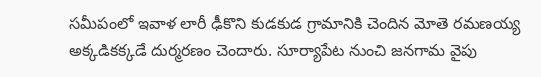సమీపంలో ఇవాళ లారీ ఢీకొని కుడకుడ గ్రామానికి చెందిన మోతె రమణయ్య అక్కడికక్కడే దుర్మరణం చెందారు. సూర్యాపేట నుంచి జనగామ వైపు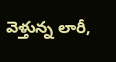వెళ్తున్న లారీ,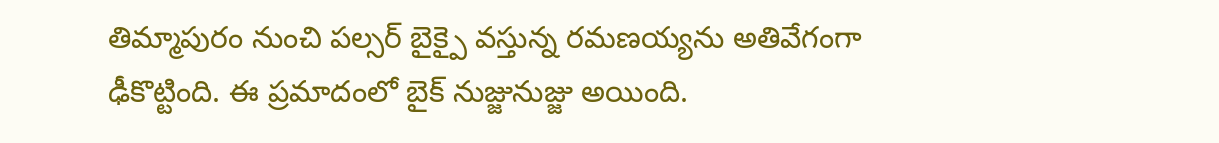తిమ్మాపురం నుంచి పల్సర్ బైక్పై వస్తున్న రమణయ్యను అతివేగంగా ఢీకొట్టింది. ఈ ప్రమాదంలో బైక్ నుజ్జునుజ్జు అయింది.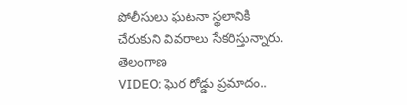పోలీసులు ఘటనా స్థలానికి చేరుకుని వివరాలు సేకరిస్తున్నారు.
తెలంగాణ
VIDEO: ఘెర రోడ్డు ప్రమాదం..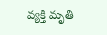వ్యక్తి మృతి